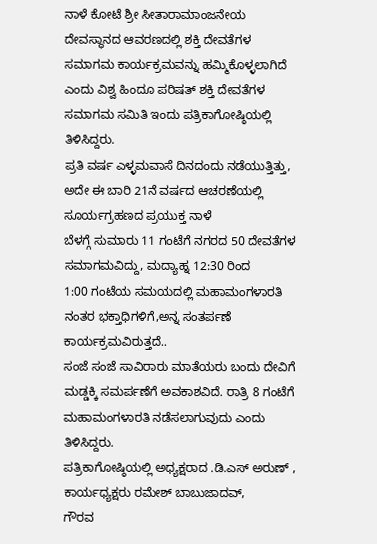ನಾಳೆ ಕೋಟೆ ಶ್ರೀ ಸೀತಾರಾಮಾಂಜನೇಯ
ದೇವಸ್ಥಾನದ ಆವರಣದಲ್ಲಿ ಶಕ್ತಿ ದೇವತೆಗಳ ಸಮಾಗಮ ಕಾರ್ಯಕ್ರಮವನ್ನು ಹಮ್ಮಿಕೊಳ್ಳಲಾಗಿದೆ ಎಂದು ವಿಶ್ವ ಹಿಂದೂ ಪರಿಷತ್ ಶಕ್ತಿ ದೇವತೆಗಳ ಸಮಾಗಮ ಸಮಿತಿ ಇಂದು ಪತ್ರಿಕಾಗೋಷ್ಠಿಯಲ್ಲಿ ತಿಳಿಸಿದ್ದರು.
ಪ್ರತಿ ವರ್ಷ ಎಳ್ಳಮವಾಸೆ ದಿನದಂದು ನಡೆಯುತ್ತಿತ್ತು, ಅದೇ ಈ ಬಾರಿ 21ನೆ ವರ್ಷದ ಆಚರಣೆಯಲ್ಲಿ
ಸೂರ್ಯಗ್ರಹಣದ ಪ್ರಯುಕ್ತ ನಾಳೆ
ಬೆಳಗ್ಗೆ ಸುಮಾರು 11 ಗಂಟೆಗೆ ನಗರದ 50 ದೇವತೆಗಳ ಸಮಾಗಮವಿದ್ದು, ಮದ್ಯಾಹ್ನ 12:30 ರಿಂದ
1:00 ಗಂಟೆಯ ಸಮಯದಲ್ಲಿ ಮಹಾಮಂಗಳಾರತಿ ನಂತರ ಭಕ್ತಾಧಿಗಳಿಗೆ,ಅನ್ನ ಸಂತರ್ಪಣೆ ಕಾರ್ಯಕ್ರಮವಿರುತ್ತದೆ..
ಸಂಜೆ ಸಂಜೆ ಸಾವಿರಾರು ಮಾತೆಯರು ಬಂದು ದೇವಿಗೆ ಮಡ್ಡಕ್ಕಿ ಸಮರ್ಪಣೆಗೆ ಅವಕಾಶವಿದೆ. ರಾತ್ರಿ 8 ಗಂಟೆಗೆ ಮಹಾಮಂಗಳಾರತಿ ನಡೆಸಲಾಗುವುದು ಎಂದು ತಿಳಿಸಿದ್ದರು.
ಪತ್ರಿಕಾಗೋಷ್ಠಿಯಲ್ಲಿ ಅಧ್ಯಕ್ಷರಾದ .ಡಿ.ಎಸ್ ಅರುಣ್ ,
ಕಾರ್ಯಧ್ಯಕ್ಷರು ರಮೇಶ್ ಬಾಬುಜಾದವ್,
ಗೌರವ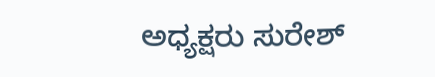ಅಧ್ಯಕ್ಷರು ಸುರೇಶ್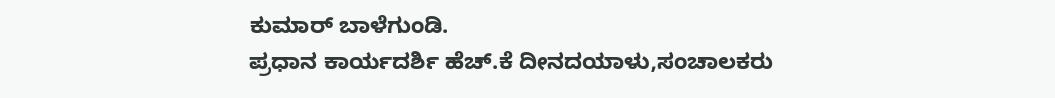ಕುಮಾರ್ ಬಾಳೆಗುಂಡಿ.
ಪ್ರಧಾನ ಕಾರ್ಯದರ್ಶಿ ಹೆಚ್.ಕೆ ದೀನದಯಾಳು,ಸಂಚಾಲಕರು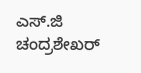ಎಸ್.ಜಿ ಚಂದ್ರಶೇಖರ್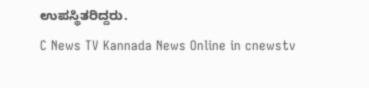ಉಪಸ್ಥಿತರಿದ್ದರು.
C News TV Kannada News Online in cnewstv